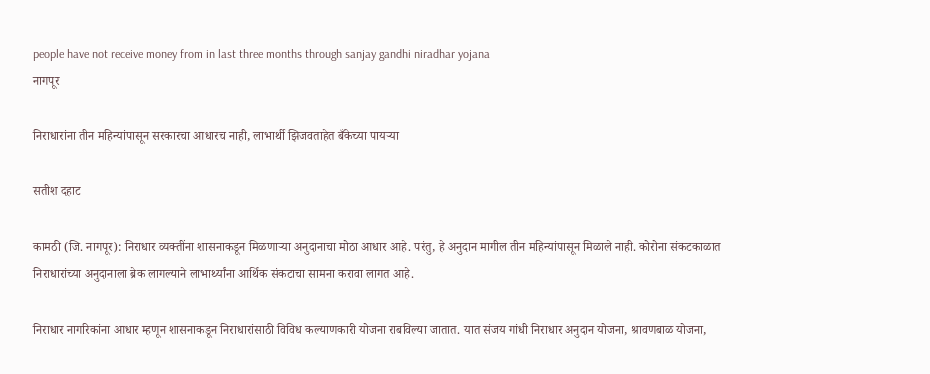people have not receive money from in last three months through sanjay gandhi niradhar yojana
नागपूर

निराधारांना तीन महिन्यांपासून सरकारचा आधारच नाही, लाभार्थी झिजवताहेत बँकेच्या पायऱ्या

सतीश दहाट

कामठी (जि. नागपूर): निराधार व्यक्तींना शासनाकडून मिळणाऱ्या अनुदानाचा मोठा आधार आहे. परंतु, हे अनुदान मागील तीन महिन्यांपासून मिळाले नाही. कोरोना संकटकाळात निराधारांच्या अनुदानाला ब्रेक लागल्याने लाभार्थ्यांना आर्थिक संकटाचा सामना करावा लागत आहे.

निराधार नागरिकांना आधार म्हणून शासनाकडून निराधारांसाठी विविध कल्याणकारी योजना राबविल्या जातात. यात संजय गांधी निराधार अनुदान योजना, श्रावणबाळ योजना,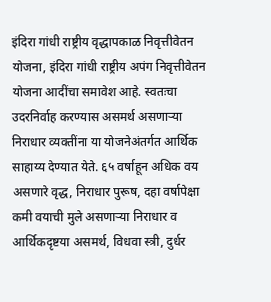इंदिरा गांधी राष्ट्रीय वृद्धापकाळ निवृत्तीवेतन योजना, इंदिरा गांधी राष्ट्रीय अपंग निवृत्तीवेतन योजना आदींचा समावेश आहे. स्वतःचा उदरनिर्वाह करण्यास असमर्थ असणाऱ्या निराधार व्यक्तींना या योजनेअंतर्गत आर्थिक साहाय्य देण्यात येते. ६५ वर्षाहून अधिक वय असणारे वृद्ध, निराधार पुरूष, दहा वर्षापेक्षा कमी वयाची मुले असणाऱ्या निराधार व आर्थिकदृष्टया असमर्थ, विधवा स्त्री, दुर्धर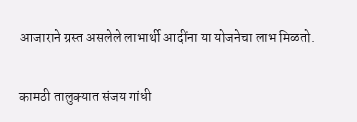आजाराने ग्रस्त असलेले लाभार्थी आदींना या योजनेचा लाभ मिळतो.

कामठी तालुक्यात संजय गांधी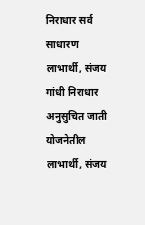निराधार सर्व साधारण लाभार्थी, संजय गांधी निराधार अनुसुचित जाती योजनेतील लाभार्थी, संजय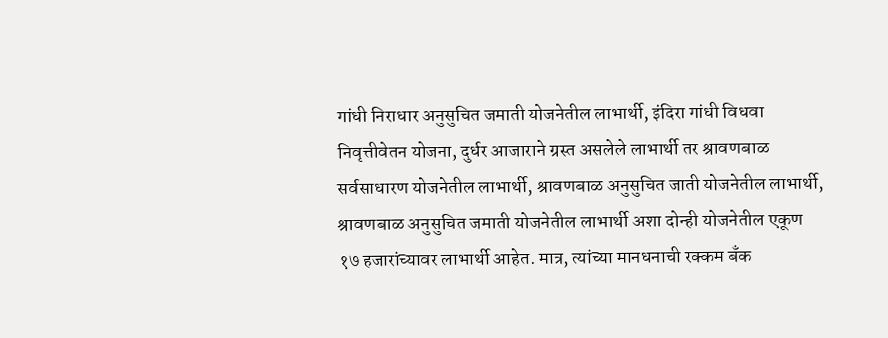गांधी निराधार अनुसुचित जमाती योजनेतील लाभार्थी, इंदिरा गांधी विधवा निवृत्तीवेतन योजना, दुर्धर आजाराने ग्रस्त असलेले लाभार्थी तर श्रावणबाळ सर्वसाधारण योजनेतील लाभार्थी, श्रावणबाळ अनुसुचित जाती योजनेतील लाभार्थी, श्रावणबाळ अनुसुचित जमाती योजनेतील लाभार्थी अशा दोन्ही योजनेतील एकूण १७ हजारांच्यावर लाभार्थी आहेत. मात्र, त्यांच्या मानधनाची रक्कम बँक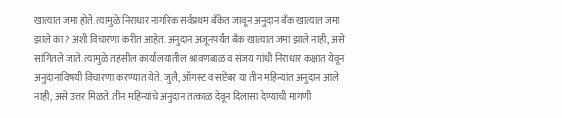खात्यात जमा होते. त्यामुळे निराधार नागरिक सर्वप्रथम बँकेत जावून अनुदान बँक खात्यात जमा झाले का? अशी विचारणा करीत आहेत. अनुदान अजूनपर्यंत बँक खात्यात जमा झाले नाही, असे सांगितले जाते. त्यामुळे तहसील कार्यालयातील श्रावणबाळ व संजय गांधी निराधार कक्षात येवून अनुदानाविषयी विचारणा करण्यात येते. जुलै, ऑगस्ट व सप्टेंबर या तीन महिन्यांत अनुदान आले नाही, असे उत्तर मिळते. तीन महिन्यांचे अनुदान तत्काळ देवून दिलासा देण्याची मागणी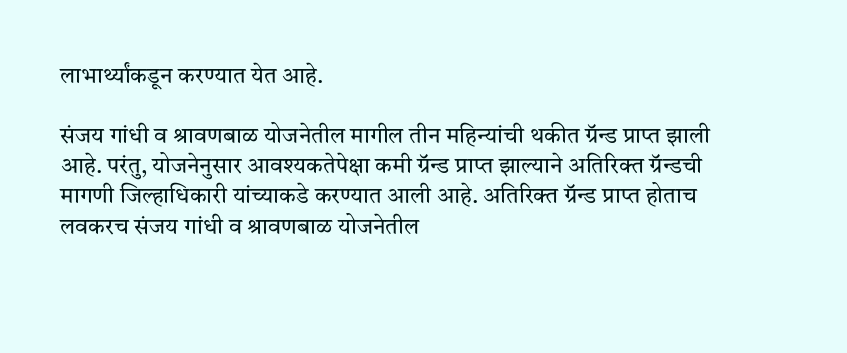लाभार्थ्यांकडून करण्यात येत आहे.

संजय गांधी व श्रावणबाळ योजनेतील मागील तीन महिन्यांची थकीत ग्रॅन्ड प्राप्त झाली आहे. परंतु, योजनेनुसार आवश्यकतेपेक्षा कमी ग्रॅन्ड प्राप्त झाल्याने अतिरिक्त ग्रॅन्डची मागणी जिल्हाधिकारी यांच्याकडे करण्यात आली आहे. अतिरिक्त ग्रॅन्ड प्राप्त होताच लवकरच संजय गांधी व श्रावणबाळ योजनेतील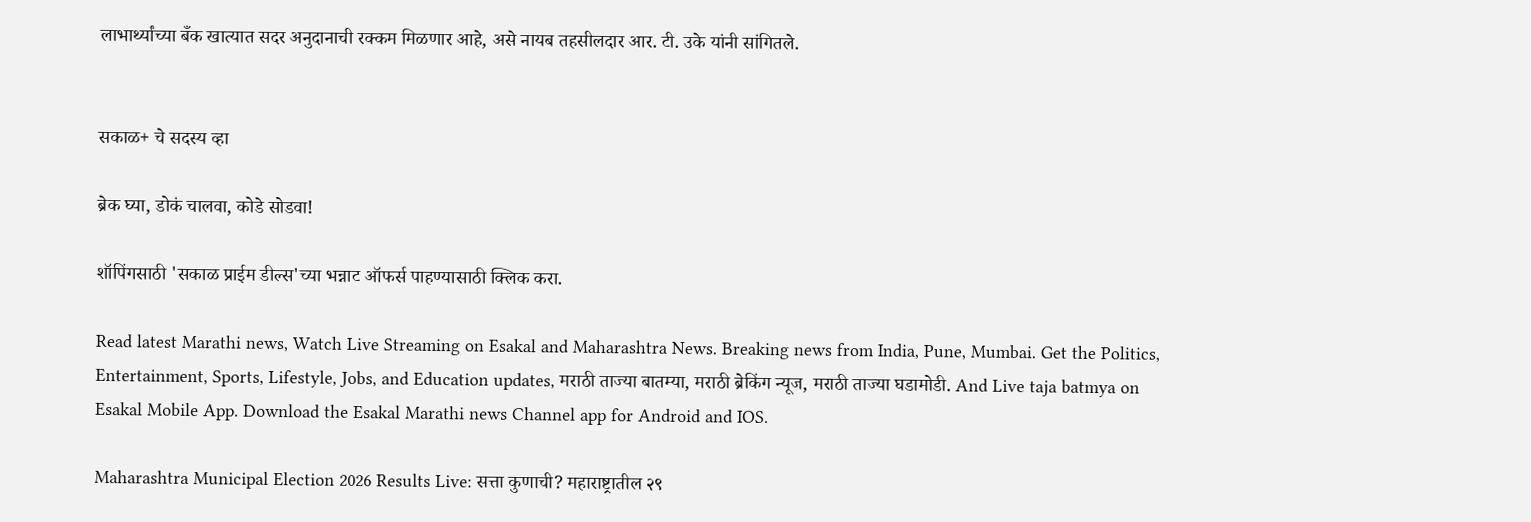लाभार्थ्यांच्या बँक खात्यात सदर अनुदानाची रक्कम मिळणार आहे, असे नायब तहसीलदार आर. टी. उके यांनी सांगितले.


सकाळ+ चे सदस्य व्हा

ब्रेक घ्या, डोकं चालवा, कोडे सोडवा!

शॉपिंगसाठी 'सकाळ प्राईम डील्स'च्या भन्नाट ऑफर्स पाहण्यासाठी क्लिक करा.

Read latest Marathi news, Watch Live Streaming on Esakal and Maharashtra News. Breaking news from India, Pune, Mumbai. Get the Politics, Entertainment, Sports, Lifestyle, Jobs, and Education updates, मराठी ताज्या बातम्या, मराठी ब्रेकिंग न्यूज, मराठी ताज्या घडामोडी. And Live taja batmya on Esakal Mobile App. Download the Esakal Marathi news Channel app for Android and IOS.

Maharashtra Municipal Election 2026 Results Live: सत्ता कुणाची? महाराष्ट्रातील २९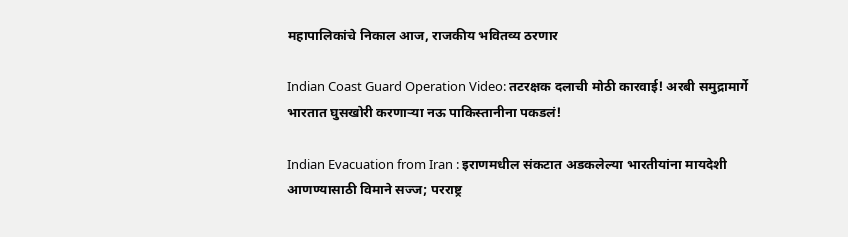महापालिकांचे निकाल आज, राजकीय भवितव्य ठरणार

Indian Coast Guard Operation Video: तटरक्षक दलाची मोठी कारवाई! अरबी समुद्रामार्गे भारतात घुसखोरी करणाऱ्या नऊ पाकिस्तानीना पकडलं!

Indian Evacuation from Iran : इराणमधील संकटात अडकलेल्या भारतीयांना मायदेशी आणण्यासाठी विमाने सज्ज; परराष्ट्र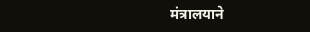मंत्रालयाने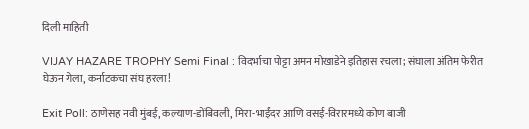दिली माहिती

VIJAY HAZARE TROPHY Semi Final : विदर्भाचा पोट्टा अमन मोखाडेने इतिहास रचला; संघाला अंतिम फेरीत घेऊन गेला, कर्नाटकचा संघ हरला!

Exit Poll: ठाणेसह नवी मुंबई, कल्याण-डोंबिवली, मिरा-भाईंदर आणि वसई-विरारमध्ये कोण बाजी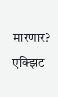मारणार? एक्झिट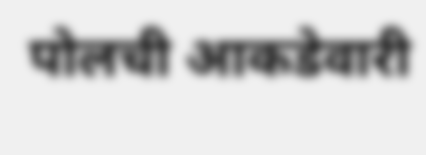पोलची आकडेवारी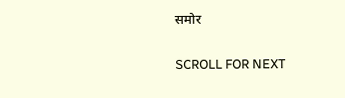समोर

SCROLL FOR NEXT